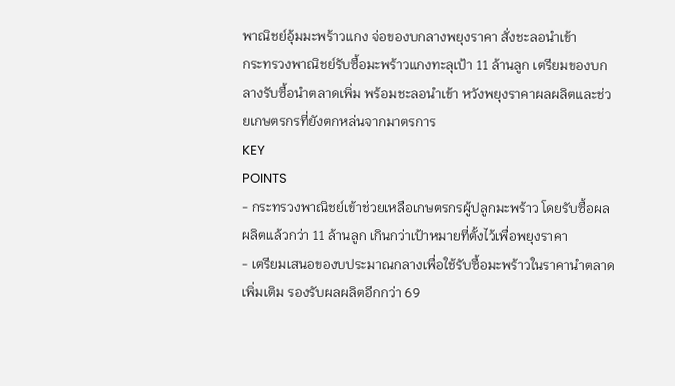พาณิชย์อุ้มมะพร้าวแกง จ่อของบกลางพยุงราคา สั่งชะลอนำเข้า
กระทรวงพาณิชย์รับซื้อมะพร้าวแกงทะลุเป้า 11 ล้านลูก เตรียมของบกลางรับซื้อนำตลาดเพิ่ม พร้อมชะลอนำเข้า หวังพยุงราคาผลผลิตและช่วยเกษตรกรที่ยังตกหล่นจากมาตรการ
KEY
POINTS
- กระทรวงพาณิชย์เข้าช่วยเหลือเกษตรกรผู้ปลูกมะพร้าว โดยรับซื้อผลผลิตแล้วกว่า 11 ล้านลูก เกินกว่าเป้าหมายที่ตั้งไว้เพื่อพยุงราคา
- เตรียมเสนอของบประมาณกลางเพื่อใช้รับซื้อมะพร้าวในราคานำตลาดเพิ่มเติม รองรับผลผลิตอีกกว่า 69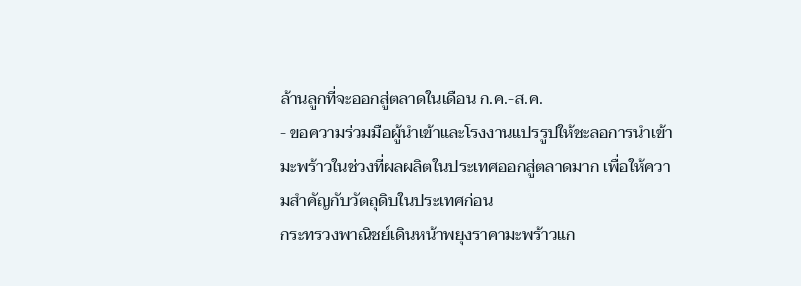ล้านลูกที่จะออกสู่ตลาดในเดือน ก.ค.-ส.ค.
- ขอความร่วมมือผู้นำเข้าและโรงงานแปรรูปให้ชะลอการนำเข้ามะพร้าวในช่วงที่ผลผลิตในประเทศออกสู่ตลาดมาก เพื่อให้ความสำคัญกับวัตถุดิบในประเทศก่อน
กระทรวงพาณิชย์เดินหน้าพยุงราคามะพร้าวแก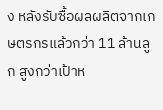ง หลังรับซื้อผลผลิตจากเกษตรกรแล้วกว่า 11 ล้านลูก สูงกว่าเป้าห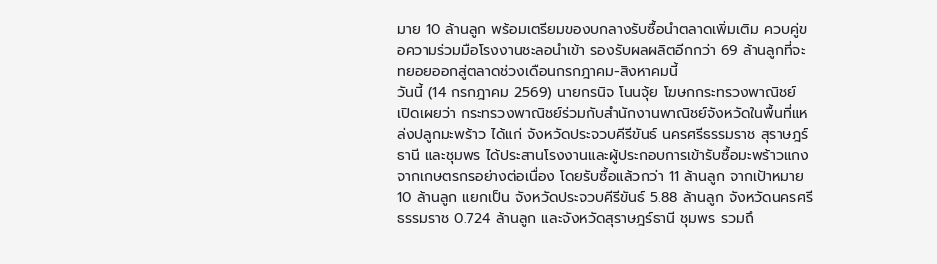มาย 10 ล้านลูก พร้อมเตรียมของบกลางรับซื้อนำตลาดเพิ่มเติม ควบคู่ขอความร่วมมือโรงงานชะลอนำเข้า รองรับผลผลิตอีกกว่า 69 ล้านลูกที่จะทยอยออกสู่ตลาดช่วงเดือนกรกฎาคม-สิงหาคมนี้
วันนี้ (14 กรกฎาคม 2569) นายกรนิจ โนนจุ้ย โฆษกกระทรวงพาณิชย์ เปิดเผยว่า กระทรวงพาณิชย์ร่วมกับสำนักงานพาณิชย์จังหวัดในพื้นที่แหล่งปลูกมะพร้าว ได้แก่ จังหวัดประจวบคีรีขันธ์ นครศรีธรรมราช สุราษฎร์ธานี และชุมพร ได้ประสานโรงงานและผู้ประกอบการเข้ารับซื้อมะพร้าวแกงจากเกษตรกรอย่างต่อเนื่อง โดยรับซื้อแล้วกว่า 11 ล้านลูก จากเป้าหมาย 10 ล้านลูก แยกเป็น จังหวัดประจวบคีรีขันธ์ 5.88 ล้านลูก จังหวัดนครศรีธรรมราช 0.724 ล้านลูก และจังหวัดสุราษฎร์ธานี ชุมพร รวมถึ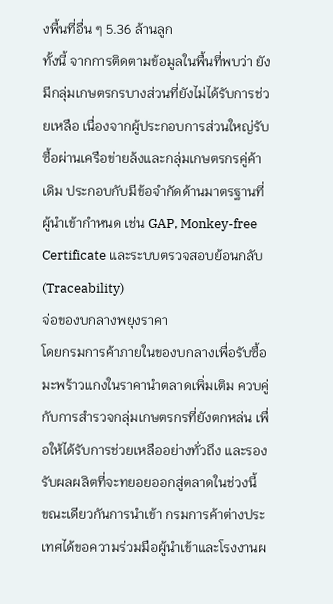งพื้นที่อื่น ๆ 5.36 ล้านลูก
ทั้งนี้ จากการติดตามข้อมูลในพื้นที่พบว่า ยังมีกลุ่มเกษตรกรบางส่วนที่ยังไม่ได้รับการช่วยเหลือ เนื่องจากผู้ประกอบการส่วนใหญ่รับซื้อผ่านเครือข่ายล้งและกลุ่มเกษตรกรคู่ค้าเดิม ประกอบกับมีข้อจำกัดด้านมาตรฐานที่ผู้นำเข้ากำหนด เช่น GAP, Monkey-free Certificate และระบบตรวจสอบย้อนกลับ (Traceability)
จ่อของบกลางพยุงราคา
โดยกรมการค้าภายในของบกลางเพื่อรับซื้อมะพร้าวแกงในราคานำตลาดเพิ่มเติม ควบคู่กับการสำรวจกลุ่มเกษตรกรที่ยังตกหล่น เพื่อให้ได้รับการช่วยเหลืออย่างทั่วถึง และรองรับผลผลิตที่จะทยอยออกสู่ตลาดในช่วงนี้
ขณะเดียวกันการนำเข้า กรมการค้าต่างประเทศได้ขอความร่วมมือผู้นำเข้าและโรงงานผ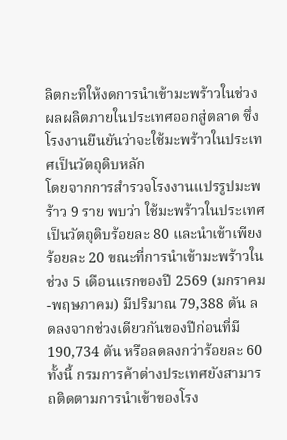ลิตกะทิให้งดการนำเข้ามะพร้าวในช่วงผลผลิตภายในประเทศออกสู่ตลาด ซึ่งโรงงานยืนยันว่าจะใช้มะพร้าวในประเทศเป็นวัตถุดิบหลัก
โดยจากการสำรวจโรงงานแปรรูปมะพร้าว 9 ราย พบว่า ใช้มะพร้าวในประเทศเป็นวัตถุดิบร้อยละ 80 และนำเข้าเพียงร้อยละ 20 ขณะที่การนำเข้ามะพร้าวในช่วง 5 เดือนแรกของปี 2569 (มกราคม-พฤษภาคม) มีปริมาณ 79,388 ตัน ลดลงจากช่วงเดียวกันของปีก่อนที่มี 190,734 ตัน หรือลดลงกว่าร้อยละ 60
ทั้งนี้ กรมการค้าต่างประเทศยังสามารถติดตามการนำเข้าของโรง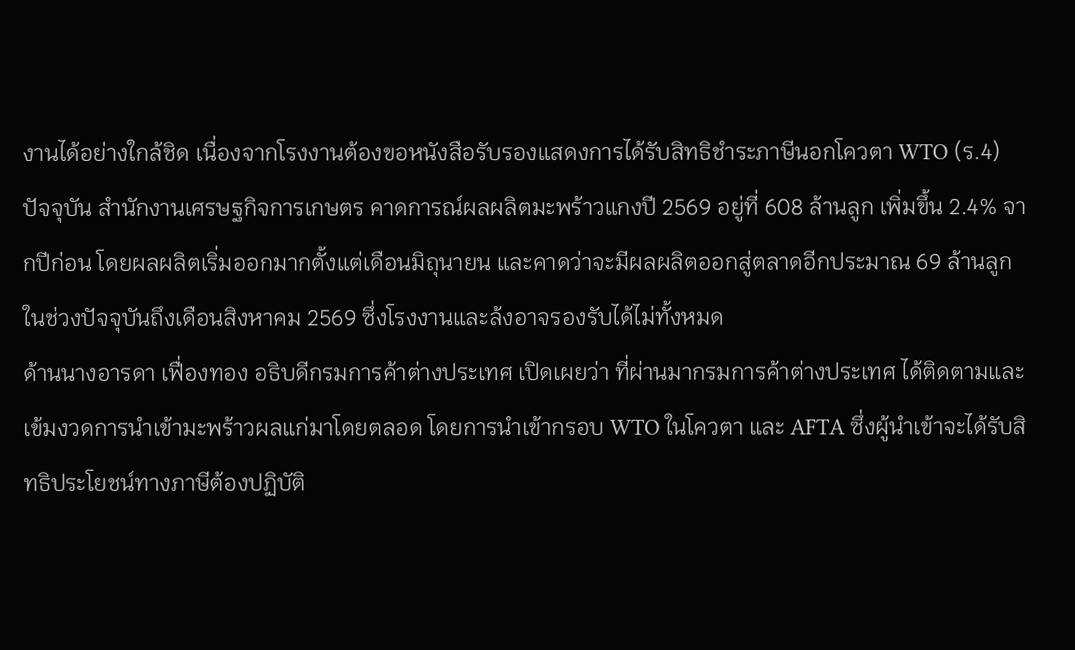งานได้อย่างใกล้ชิด เนื่องจากโรงงานต้องขอหนังสือรับรองแสดงการได้รับสิทธิชำระภาษีนอกโควตา WTO (ร.4)
ปัจจุบัน สำนักงานเศรษฐกิจการเกษตร คาดการณ์ผลผลิตมะพร้าวแกงปี 2569 อยู่ที่ 608 ล้านลูก เพิ่มขึ้น 2.4% จากปีก่อน โดยผลผลิตเริ่มออกมากตั้งแต่เดือนมิถุนายน และคาดว่าจะมีผลผลิตออกสู่ตลาดอีกประมาณ 69 ล้านลูกในช่วงปัจจุบันถึงเดือนสิงหาคม 2569 ซึ่งโรงงานและล้งอาจรองรับได้ไม่ทั้งหมด
ด้านนางอารดา เฟื่องทอง อธิบดีกรมการค้าต่างประเทศ เปิดเผยว่า ที่ผ่านมากรมการค้าต่างประเทศ ได้ติดตามและเข้มงวดการนำเข้ามะพร้าวผลแก่มาโดยตลอด โดยการนำเข้ากรอบ WTO ในโควตา และ AFTA ซึ่งผู้นำเข้าจะได้รับสิทธิประโยชน์ทางภาษีต้องปฏิบัติ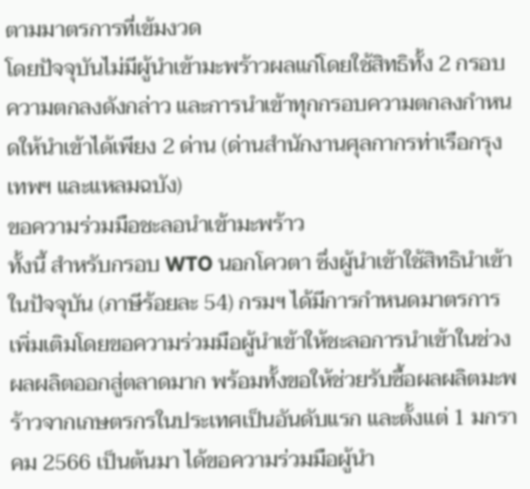ตามมาตรการที่เข้มงวด
โดยปัจจุบันไม่มีผู้นำเข้ามะพร้าวผลแก่โดยใช้สิทธิทั้ง 2 กรอบความตกลงดังกล่าว และการนำเข้าทุกกรอบความตกลงกำหนดให้นำเข้าได้เพียง 2 ด่าน (ด่านสำนักงานศุลกากรท่าเรือกรุงเทพฯ และแหลมฉบัง)
ขอความร่วมมือชะลอนำเข้ามะพร้าว
ทั้งนี้ สำหรับกรอบ WTO นอกโควตา ซึ่งผู้นำเข้าใช้สิทธินำเข้าในปัจจุบัน (ภาษีร้อยละ 54) กรมฯ ได้มีการกำหนดมาตรการเพิ่มเติมโดยขอความร่วมมือผู้นำเข้าให้ชะลอการนำเข้าในช่วงผลผลิตออกสู่ตลาดมาก พร้อมทั้งขอให้ช่วยรับซื้อผลผลิตมะพร้าวจากเกษตรกรในประเทศเป็นอันดับแรก และตั้งแต่ 1 มกราคม 2566 เป็นต้นมา ได้ขอความร่วมมือผู้นำ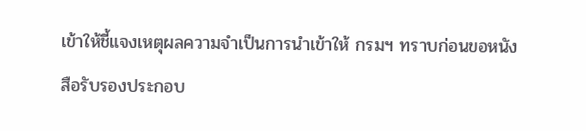เข้าให้ชี้แจงเหตุผลความจำเป็นการนำเข้าให้ กรมฯ ทราบก่อนขอหนังสือรับรองประกอบ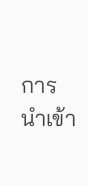การนำเข้า